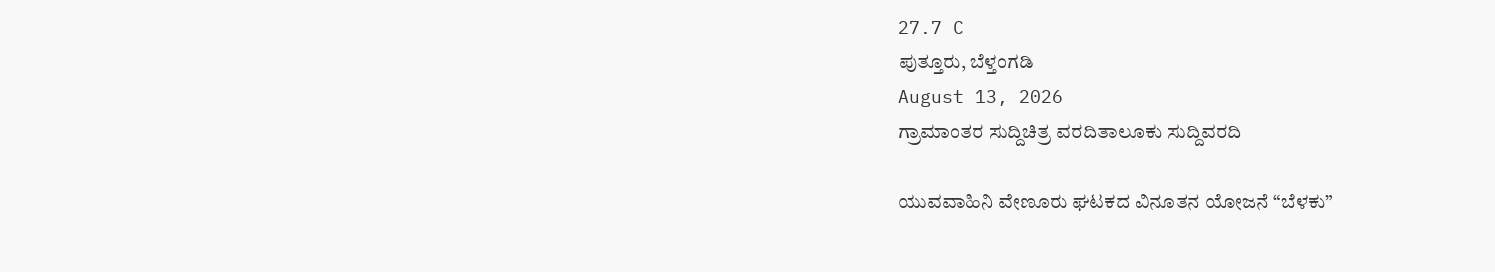27.7 C
ಪುತ್ತೂರು, ಬೆಳ್ತಂಗಡಿ
August 13, 2026
ಗ್ರಾಮಾಂತರ ಸುದ್ದಿಚಿತ್ರ ವರದಿತಾಲೂಕು ಸುದ್ದಿವರದಿ

ಯುವವಾಹಿನಿ ವೇಣೂರು ಘಟಕದ ವಿನೂತನ ಯೋಜನೆ “ಬೆಳಕು”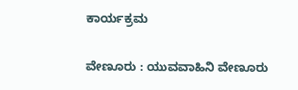ಕಾರ್ಯಕ್ರಮ

ವೇಣೂರು : ಯುವವಾಹಿನಿ ವೇಣೂರು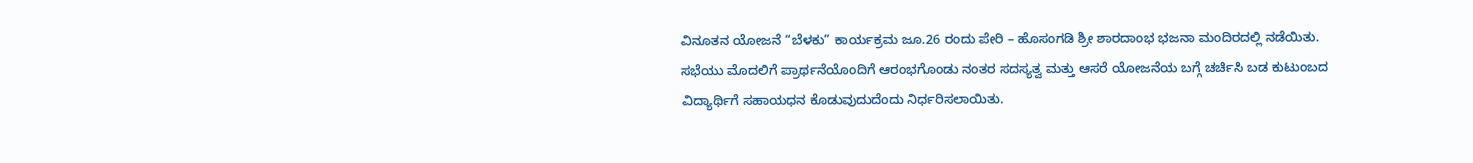ವಿನೂತನ ಯೋಜನೆ “ಬೆಳಕು” ಕಾರ್ಯಕ್ರಮ ಜೂ.26 ರಂದು ಪೇರಿ – ಹೊಸಂಗಡಿ ಶ್ರೀ ಶಾರದಾಂಭ ಭಜನಾ ಮಂದಿರದಲ್ಲಿ ನಡೆಯಿತು. ಸಭೆಯು ಮೊದಲಿಗೆ ಪ್ರಾರ್ಥನೆಯೊಂದಿಗೆ ಆರಂಭಗೊಂಡು ನಂತರ ಸದಸ್ಯತ್ವ ಮತ್ತು ಆಸರೆ ಯೋಜನೆಯ ಬಗ್ಗೆ ಚರ್ಚಿಸಿ ಬಡ ಕುಟುಂಬದ ವಿದ್ಯಾರ್ಥಿಗೆ ಸಹಾಯಧನ ಕೊಡುವುದುದೆಂದು ನಿರ್ಧರಿಸಲಾಯಿತು.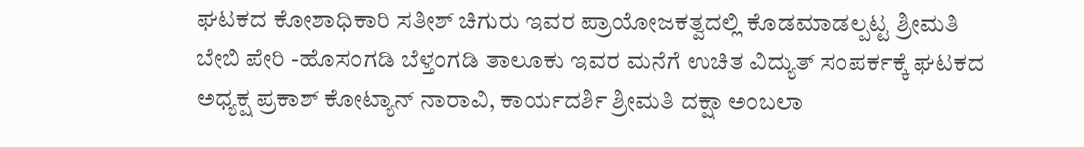ಘಟಕದ ಕೋಶಾಧಿಕಾರಿ ಸತೀಶ್ ಚಿಗುರು ಇವರ ಪ್ರಾಯೋಜಕತ್ವದಲ್ಲಿ ಕೊಡಮಾಡಲ್ಪಟ್ಟ ಶ್ರೀಮತಿ ಬೇಬಿ ಪೇರಿ -ಹೊಸಂಗಡಿ ಬೆಳ್ತಂಗಡಿ ತಾಲೂಕು ಇವರ ಮನೆಗೆ ಉಚಿತ ವಿದ್ಯುತ್ ಸಂಪರ್ಕಕ್ಕೆ ಘಟಕದ ಅಧ್ಯಕ್ಷ ಪ್ರಕಾಶ್ ಕೋಟ್ಯಾನ್ ನಾರಾವಿ, ಕಾರ್ಯದರ್ಶಿ ಶ್ರೀಮತಿ ದಕ್ಷಾ ಅಂಬಲಾ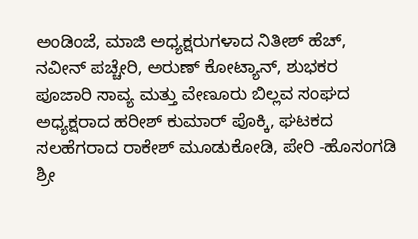ಅಂಡಿಂಜೆ, ಮಾಜಿ ಅಧ್ಯಕ್ಷರುಗಳಾದ ನಿತೀಶ್ ಹೆಚ್, ನವೀನ್ ಪಚ್ಚೇರಿ, ಅರುಣ್ ಕೋಟ್ಯಾನ್, ಶುಭಕರ ಪೂಜಾರಿ ಸಾವ್ಯ ಮತ್ತು ವೇಣೂರು ಬಿಲ್ಲವ ಸಂಘದ ಅಧ್ಯಕ್ಷರಾದ ಹರೀಶ್ ಕುಮಾರ್ ಪೊಕ್ಕಿ, ಘಟಕದ ಸಲಹೆಗರಾದ ರಾಕೇಶ್ ಮೂಡುಕೋಡಿ, ಪೇರಿ -ಹೊಸಂಗಡಿ ಶ್ರೀ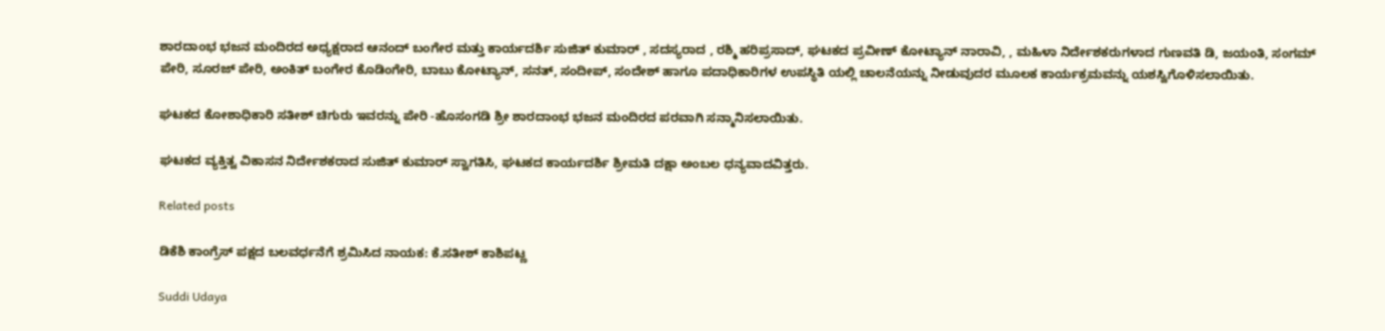ಶಾರದಾಂಭ ಭಜನ ಮಂದಿರದ ಅಧ್ಯಕ್ಷರಾದ ಆನಂದ್ ಬಂಗೇರ ಮತ್ತು ಕಾರ್ಯದರ್ಶಿ ಸುಜಿತ್ ಕುಮಾರ್ , ಸದಸ್ಯರಾದ , ರಶ್ಮಿ ಹರಿಪ್ರಸಾದ್, ಘಟಕದ ಪ್ರವೀಣ್ ಕೋಟ್ಯಾನ್ ನಾರಾವಿ, , ಮಹಿಳಾ ನಿರ್ದೇಶಕರುಗಳಾದ ಗುಣವತಿ ಡಿ, ಜಯಂತಿ, ಸಂಗಮ್ ಪೇರಿ, ಸೂರಜ್ ಪೇರಿ, ಅಂಕಿತ್ ಬಂಗೇರ ಕೊಡಿಂಗೇರಿ, ಬಾಬು ಕೋಟ್ಯಾನ್, ಸನತ್, ಸಂದೀಪ್, ಸಂದೇಶ್ ಹಾಗೂ ಪದಾಧಿಕಾರಿಗಳ ಉಪಸ್ಥಿತಿ ಯಲ್ಲಿ ಚಾಲನೆಯನ್ನು ನೀಡುವುದರ ಮೂಲಕ ಕಾರ್ಯಕ್ರಮವನ್ನು ಯಶಸ್ವಿಗೊಳಿಸಲಾಯಿತು.

ಘಟಕದ ಕೋಶಾಧಿಕಾರಿ ಸತೀಶ್ ಚಿಗುರು ಇವರನ್ನು ಪೇರಿ -ಹೊಸಂಗಡಿ ಶ್ರೀ ಶಾರದಾಂಭ ಭಜನ ಮಂದಿರದ ಪರವಾಗಿ ಸನ್ಮಾನಿಸಲಾಯಿತು.

ಘಟಕದ ವ್ಯಕ್ತಿತ್ವ ವಿಕಾಸನ ನಿರ್ದೇಶಕರಾದ ಸುಜಿತ್ ಕುಮಾರ್ ಸ್ವಾಗತಿಸಿ, ಘಟಕದ ಕಾರ್ಯದರ್ಶಿ ಶ್ರೀಮತಿ ದಕ್ಷಾ ಅಂಬಲ ಧನ್ಯವಾದವಿತ್ತರು.

Related posts

ಡಿಕೆಶಿ ಕಾಂಗ್ರೆಸ್ ಪಕ್ಷದ ಬಲವರ್ಧನೆಗೆ ಶ್ರಮಿಸಿದ ನಾಯಕ: ಕೆ.ಸತೀಶ್ ಕಾಶಿಪಟ್ಣ

Suddi Udaya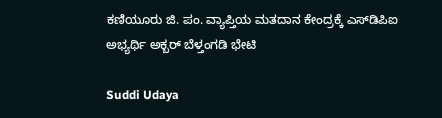ಕಣಿಯೂರು ಜಿ. ಪಂ. ವ್ಯಾಪ್ತಿಯ ಮತದಾನ ಕೇಂದ್ರಕ್ಕೆ ಎಸ್‌ಡಿಪಿಐ ಅಭ್ಯರ್ಥಿ ಅಕ್ಬರ್ ಬೆಳ್ತಂಗಡಿ ಭೇಟಿ

Suddi Udaya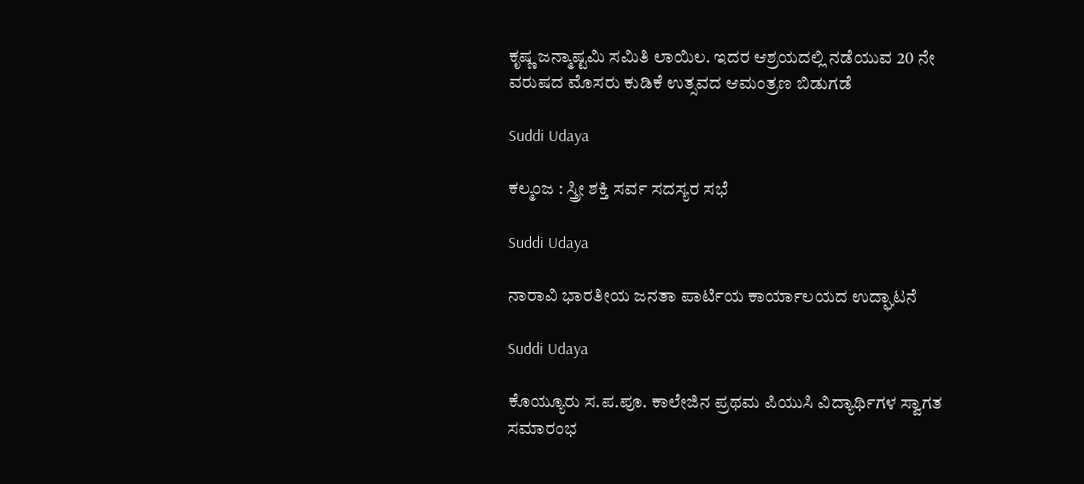ಕೃಷ್ಣ ಜನ್ಮಾಷ್ಟಮಿ ಸಮಿತಿ ಲಾಯಿಲ. ಇದರ ಆಶ್ರಯದಲ್ಲಿ ನಡೆಯುವ 20 ನೇ ವರುಷದ ಮೊಸರು ಕುಡಿಕೆ ಉತ್ಸವದ ಆಮಂತ್ರಣ ಬಿಡುಗಡೆ

Suddi Udaya

ಕಲ್ಮಂಜ : ಸ್ತ್ರೀ ಶಕ್ತಿ ಸರ್ವ ಸದಸ್ಯರ ಸಭೆ

Suddi Udaya

ನಾರಾವಿ ಭಾರತೀಯ ಜನತಾ ಪಾರ್ಟಿಯ ಕಾರ್ಯಾಲಯದ ಉದ್ಘಾಟನೆ

Suddi Udaya

ಕೊಯ್ಯೂರು ಸ.ಪ.ಪೂ. ಕಾಲೇಜಿನ ಪ್ರಥಮ ಪಿಯುಸಿ ವಿದ್ಯಾರ್ಥಿಗಳ ಸ್ವಾಗತ ಸಮಾರಂಭ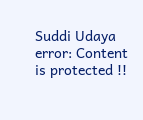Suddi Udaya
error: Content is protected !!